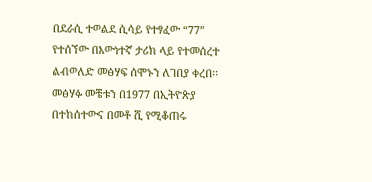በደራሲ ተወልደ ሲሳይ የተፃፈው “77” የተሰኘው በእውነተኛ ታሪክ ላይ የተመሰረተ ልብወለድ መፅሃፍ ሰሞኑን ለገበያ ቀረበ፡፡ መፅሃፉ መቼቱን በ1977 በኢትዮጵያ በተከሰተውና በመቶ ሺ የሚቆጠሩ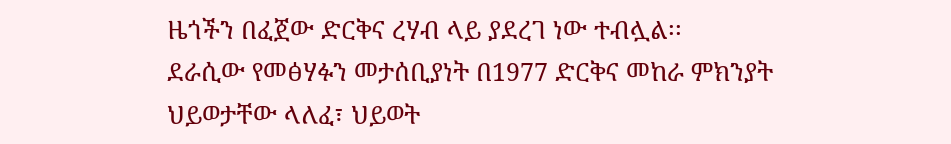ዜጎችን በፈጀው ድርቅና ረሃብ ላይ ያደረገ ነው ተብሏል፡፡
ደራሲው የመፅሃፉን መታሰቢያነት በ1977 ድርቅና መከራ ምክንያት ህይወታቸው ላለፈ፣ ህይወት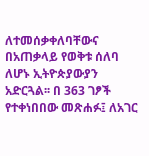ለተመሰቃቀለባቸውና በአጠቃላይ የወቅቱ ሰለባ ለሆኑ ኢትዮጵያውያን አድርጓል፡፡ በ 363 ገፆች የተቀነበበው መጽሐፉ፤ ለአገር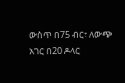ውስጥ በ75 ብር፣ ለውጭ አገር በ20 ዶላር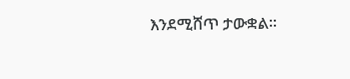እንደሚሸጥ ታውቋል፡፡